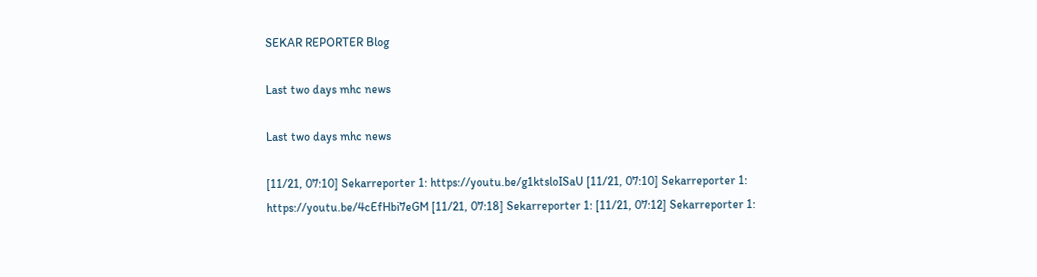SEKAR REPORTER Blog

Last two days mhc news

Last two days mhc news

[11/21, 07:10] Sekarreporter 1: https://youtu.be/g1ktsloISaU [11/21, 07:10] Sekarreporter 1: https://youtu.be/4cEfHbi7eGM [11/21, 07:18] Sekarreporter 1: [11/21, 07:12] Sekarreporter 1: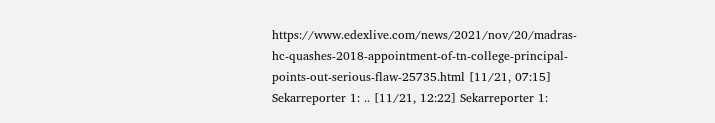https://www.edexlive.com/news/2021/nov/20/madras-hc-quashes-2018-appointment-of-tn-college-principal-points-out-serious-flaw-25735.html [11/21, 07:15] Sekarreporter 1: .. [11/21, 12:22] Sekarreporter 1: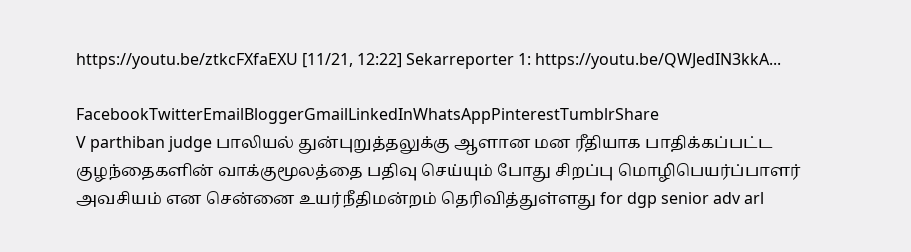https://youtu.be/ztkcFXfaEXU [11/21, 12:22] Sekarreporter 1: https://youtu.be/QWJedIN3kkA...

FacebookTwitterEmailBloggerGmailLinkedInWhatsAppPinterestTumblrShare
V parthiban judge பாலியல் துன்புறுத்தலுக்கு ஆளான மன ரீதியாக பாதிக்கப்பட்ட குழந்தைகளின் வாக்குமூலத்தை பதிவு செய்யும் போது சிறப்பு மொழிபெயர்ப்பாளர் அவசியம் என சென்னை உயர்நீதிமன்றம் தெரிவித்துள்ளது for dgp senior adv arl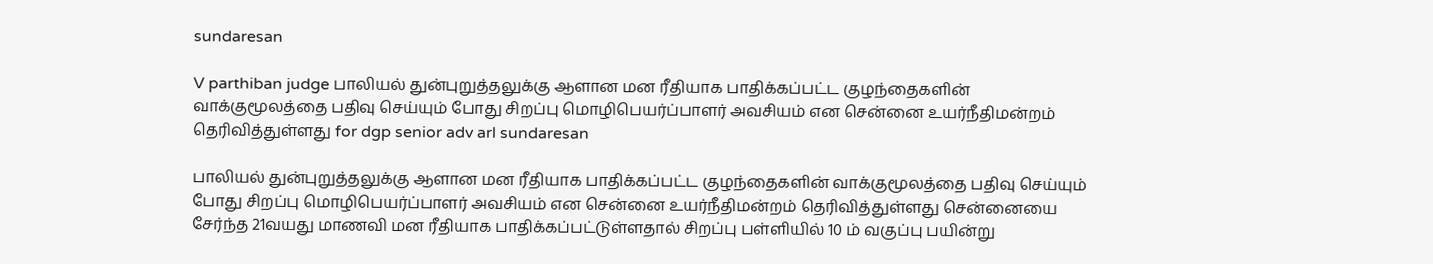sundaresan

V parthiban judge பாலியல் துன்புறுத்தலுக்கு ஆளான மன ரீதியாக பாதிக்கப்பட்ட குழந்தைகளின் வாக்குமூலத்தை பதிவு செய்யும் போது சிறப்பு மொழிபெயர்ப்பாளர் அவசியம் என சென்னை உயர்நீதிமன்றம் தெரிவித்துள்ளது for dgp senior adv arl sundaresan

பாலியல் துன்புறுத்தலுக்கு ஆளான மன ரீதியாக பாதிக்கப்பட்ட குழந்தைகளின் வாக்குமூலத்தை பதிவு செய்யும் போது சிறப்பு மொழிபெயர்ப்பாளர் அவசியம் என சென்னை உயர்நீதிமன்றம் தெரிவித்துள்ளது சென்னையை சேர்ந்த 21வயது மாணவி மன ரீதியாக பாதிக்கப்பட்டுள்ளதால் சிறப்பு பள்ளியில் 10 ம் வகுப்பு பயின்று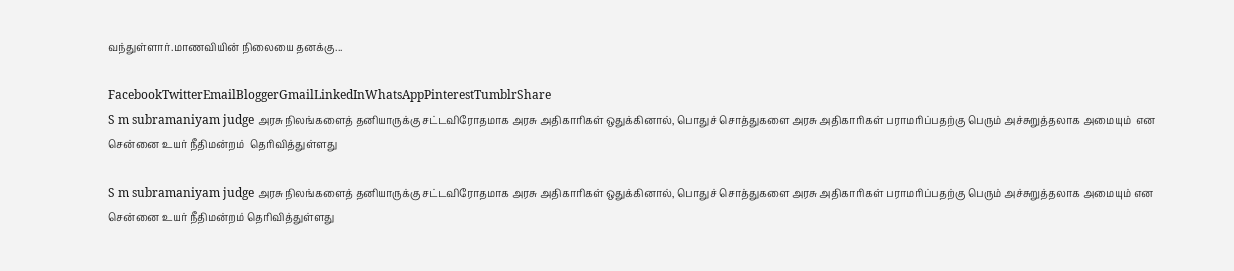வந்துள்ளார்.மாணவியின் நிலையை தனக்கு...

FacebookTwitterEmailBloggerGmailLinkedInWhatsAppPinterestTumblrShare
S m subramaniyam judge அரசு நிலங்களைத் தனியாருக்கு சட்டவிரோதமாக அரசு அதிகாரிகள் ஒதுக்கினால், பொதுச் சொத்துகளை அரசு அதிகாரிகள் பராமரிப்பதற்கு பெரும் அச்சுறுத்தலாக அமையும்  என  சென்னை உயர் நீதிமன்றம்  தெரிவித்துள்ளது

S m subramaniyam judge அரசு நிலங்களைத் தனியாருக்கு சட்டவிரோதமாக அரசு அதிகாரிகள் ஒதுக்கினால், பொதுச் சொத்துகளை அரசு அதிகாரிகள் பராமரிப்பதற்கு பெரும் அச்சுறுத்தலாக அமையும் என சென்னை உயர் நீதிமன்றம் தெரிவித்துள்ளது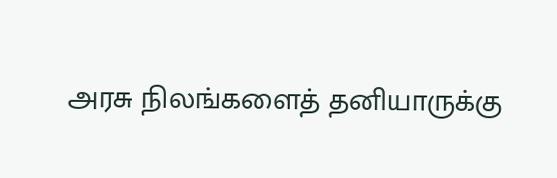அரசு நிலங்களைத் தனியாருக்கு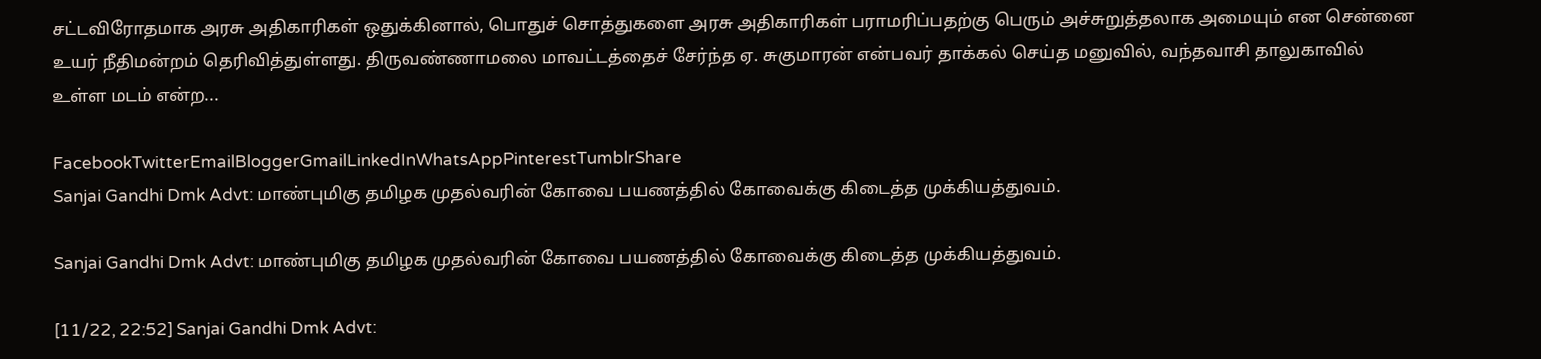சட்டவிரோதமாக அரசு அதிகாரிகள் ஒதுக்கினால், பொதுச் சொத்துகளை அரசு அதிகாரிகள் பராமரிப்பதற்கு பெரும் அச்சுறுத்தலாக அமையும் என சென்னை உயர் நீதிமன்றம் தெரிவித்துள்ளது. திருவண்ணாமலை மாவட்டத்தைச் சேர்ந்த ஏ. சுகுமாரன் என்பவர் தாக்கல் செய்த மனுவில், வந்தவாசி தாலுகாவில் உள்ள மடம் என்ற...

FacebookTwitterEmailBloggerGmailLinkedInWhatsAppPinterestTumblrShare
Sanjai Gandhi Dmk Advt: மாண்புமிகு தமிழக முதல்வரின் கோவை பயணத்தில் கோவைக்கு கிடைத்த முக்கியத்துவம்.

Sanjai Gandhi Dmk Advt: மாண்புமிகு தமிழக முதல்வரின் கோவை பயணத்தில் கோவைக்கு கிடைத்த முக்கியத்துவம்.

[11/22, 22:52] Sanjai Gandhi Dmk Advt: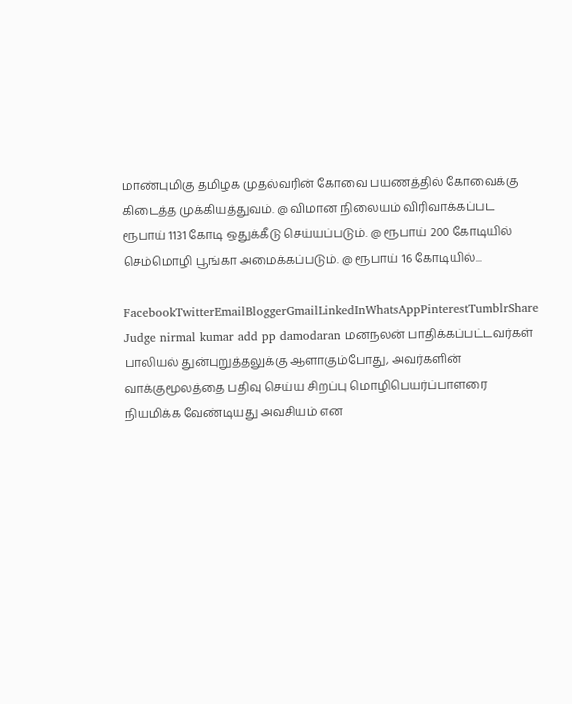மாண்புமிகு தமிழக முதல்வரின் கோவை பயணத்தில் கோவைக்கு கிடைத்த முக்கியத்துவம். @ விமான நிலையம் விரிவாக்கப்பட ரூபாய் 1131 கோடி ஒதுக்கீடு செய்யப்படும். @ ரூபாய் 200 கோடியில் செம்மொழி பூங்கா அமைக்கப்படும். @ ரூபாய் 16 கோடியில்...

FacebookTwitterEmailBloggerGmailLinkedInWhatsAppPinterestTumblrShare
Judge nirmal kumar add pp damodaran மனநலன் பாதிக்கப்பட்டவர்கள் பாலியல் துன்புறுத்தலுக்கு ஆளாகும்போது, அவர்களின்  வாக்குமூலத்தை பதிவு செய்ய சிறப்பு மொழிபெயர்ப்பாளரை நியமிக்க வேண்டியது அவசியம் என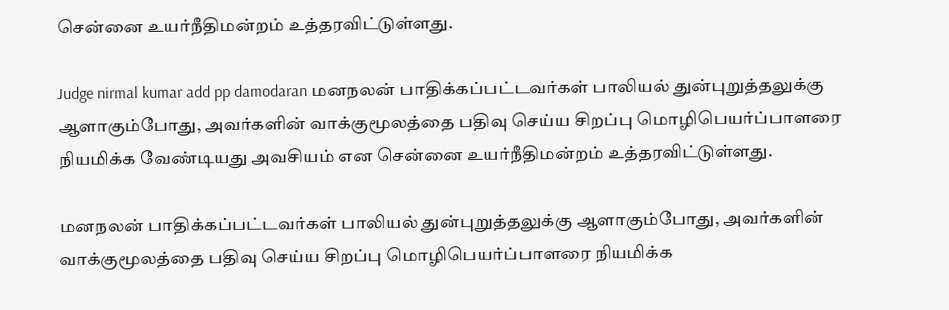சென்னை உயர்நீதிமன்றம் உத்தரவிட்டுள்ளது.

Judge nirmal kumar add pp damodaran மனநலன் பாதிக்கப்பட்டவர்கள் பாலியல் துன்புறுத்தலுக்கு ஆளாகும்போது, அவர்களின் வாக்குமூலத்தை பதிவு செய்ய சிறப்பு மொழிபெயர்ப்பாளரை நியமிக்க வேண்டியது அவசியம் என சென்னை உயர்நீதிமன்றம் உத்தரவிட்டுள்ளது.

மனநலன் பாதிக்கப்பட்டவர்கள் பாலியல் துன்புறுத்தலுக்கு ஆளாகும்போது, அவர்களின் வாக்குமூலத்தை பதிவு செய்ய சிறப்பு மொழிபெயர்ப்பாளரை நியமிக்க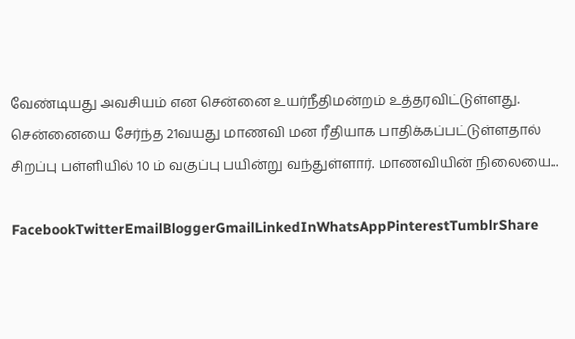வேண்டியது அவசியம் என சென்னை உயர்நீதிமன்றம் உத்தரவிட்டுள்ளது. சென்னையை சேர்ந்த 21வயது மாணவி மன ரீதியாக பாதிக்கப்பட்டுள்ளதால் சிறப்பு பள்ளியில் 10 ம் வகுப்பு பயின்று வந்துள்ளார். மாணவியின் நிலையை...

FacebookTwitterEmailBloggerGmailLinkedInWhatsAppPinterestTumblrShare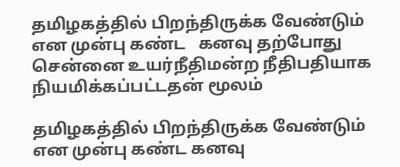தமிழகத்தில் பிறந்திருக்க வேண்டும் என முன்பு கண்ட   கனவு தற்போது சென்னை உயர்நீதிமன்ற நீதிபதியாக நியமிக்கப்பட்டதன் மூலம்

தமிழகத்தில் பிறந்திருக்க வேண்டும் என முன்பு கண்ட கனவு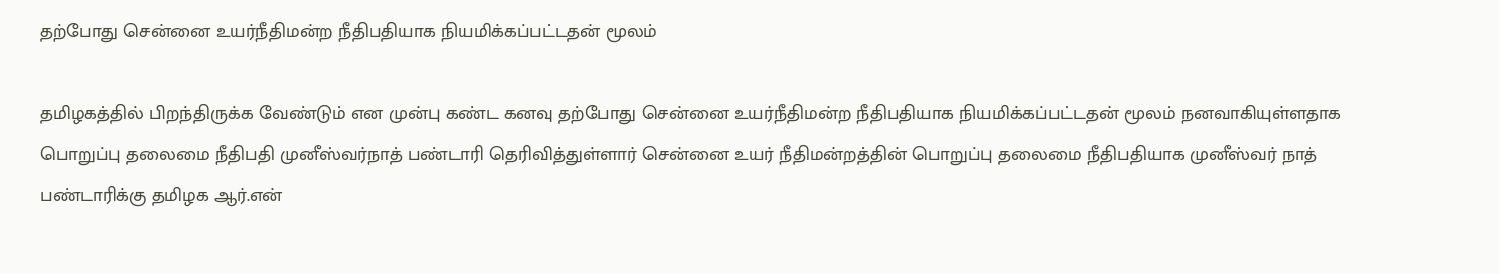தற்போது சென்னை உயர்நீதிமன்ற நீதிபதியாக நியமிக்கப்பட்டதன் மூலம்

தமிழகத்தில் பிறந்திருக்க வேண்டும் என முன்பு கண்ட கனவு தற்போது சென்னை உயர்நீதிமன்ற நீதிபதியாக நியமிக்கப்பட்டதன் மூலம் நனவாகியுள்ளதாக பொறுப்பு தலைமை நீதிபதி முனீஸ்வர்நாத் பண்டாரி தெரிவித்துள்ளார் சென்னை உயர் நீதிமன்றத்தின் பொறுப்பு தலைமை நீதிபதியாக முனீஸ்வர் நாத் பண்டாரிக்கு தமிழக ஆர்.என்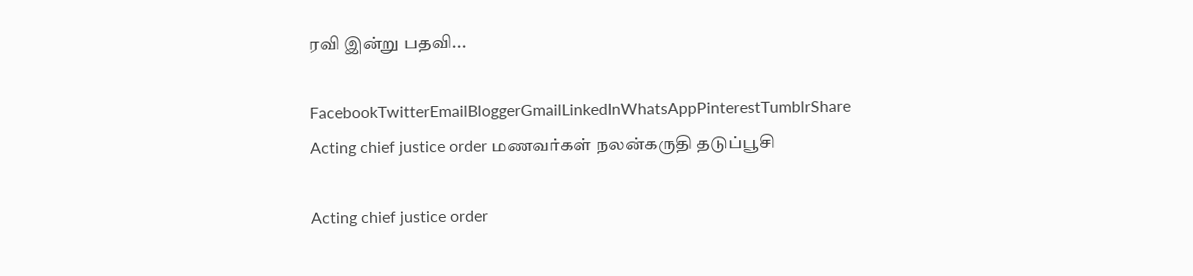ரவி இன்று பதவி...

FacebookTwitterEmailBloggerGmailLinkedInWhatsAppPinterestTumblrShare
Acting chief justice order மணவர்கள் நலன்கருதி தடுப்பூசி

Acting chief justice order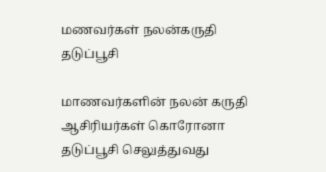மணவர்கள் நலன்கருதி தடுப்பூசி

மாணவர்களின் நலன் கருதி ஆசிரியர்கள் கொரோனா தடுப்பூசி செலுத்துவது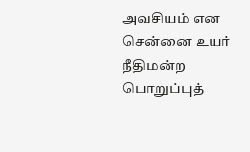அவசியம் என சென்னை உயர் நீதிமன்ற பொறுப்புத்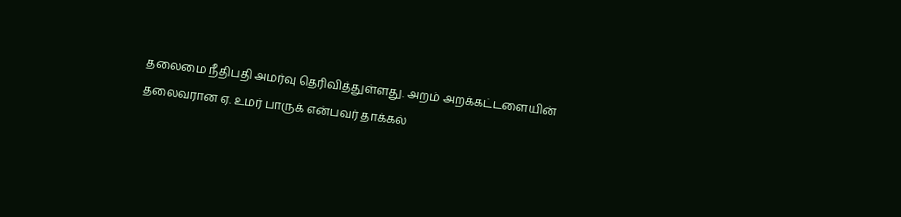தலைமை நீதிபதி அமர்வு தெரிவித்துள்ளது. அறம் அறக்கட்டளையின் தலைவரான ஏ. உமர் பாருக் என்பவர் தாக்கல்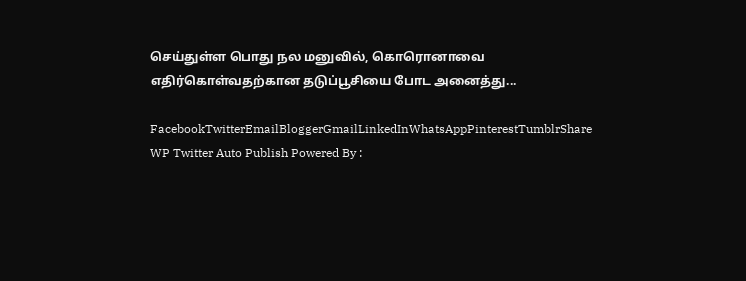செய்துள்ள பொது நல மனுவில், கொரொனாவை எதிர்கொள்வதற்கான தடுப்பூசியை போட அனைத்து...

FacebookTwitterEmailBloggerGmailLinkedInWhatsAppPinterestTumblrShare
WP Twitter Auto Publish Powered By :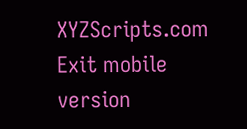XYZScripts.com
Exit mobile version